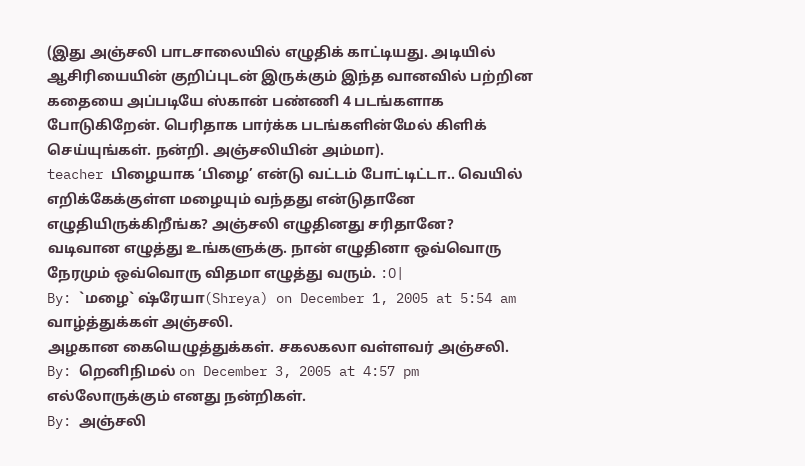(இது அஞ்சலி பாடசாலையில் எழுதிக் காட்டியது. அடியில் ஆசிரியையின் குறிப்புடன் இருக்கும் இந்த வானவில் பற்றின கதையை அப்படியே ஸ்கான் பண்ணி 4 படங்களாக போடுகிறேன். பெரிதாக பார்க்க படங்களின்மேல் கிளிக் செய்யுங்கள். நன்றி. அஞ்சலியின் அம்மா).
teacher பிழையாக ‘பிழை’ என்டு வட்டம் போட்டிட்டா.. வெயில் எறிக்கேக்குள்ள மழையும் வந்தது என்டுதானே எழுதியிருக்கிறீங்க? அஞ்சலி எழுதினது சரிதானே?
வடிவான எழுத்து உங்களுக்கு. நான் எழுதினா ஒவ்வொரு நேரமும் ஒவ்வொரு விதமா எழுத்து வரும். :O|
By: `மழை` ஷ்ரேயா(Shreya) on December 1, 2005 at 5:54 am
வாழ்த்துக்கள் அஞ்சலி.
அழகான கையெழுத்துக்கள். சகலகலா வள்ளவர் அஞ்சலி.
By: றெனிநிமல் on December 3, 2005 at 4:57 pm
எல்லோருக்கும் எனது நன்றிகள்.
By: அஞ்சலி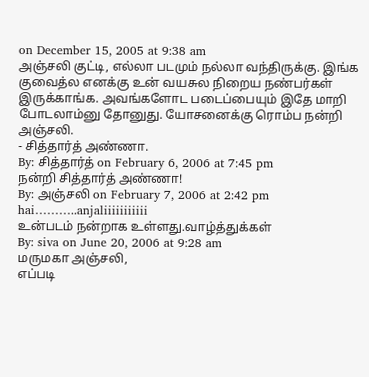on December 15, 2005 at 9:38 am
அஞ்சலி குட்டி, எல்லா படமும் நல்லா வந்திருக்கு. இங்க குவைத்ல எனக்கு உன் வயசுல நிறைய நண்பர்கள் இருக்காங்க. அவங்களோட படைப்பையும் இதே மாறி போடலாம்னு தோனுது. யோசனைக்கு ரொம்ப நன்றி அஞ்சலி.
- சித்தார்த் அண்ணா.
By: சித்தார்த் on February 6, 2006 at 7:45 pm
நன்றி சித்தார்த் அண்ணா!
By: அஞ்சலி on February 7, 2006 at 2:42 pm
hai………..anjaliiiiiiiiiii
உன்படம் நன்றாக உள்ளது.வாழ்த்துக்கள்
By: siva on June 20, 2006 at 9:28 am
மருமகா அஞ்சலி,
எப்படி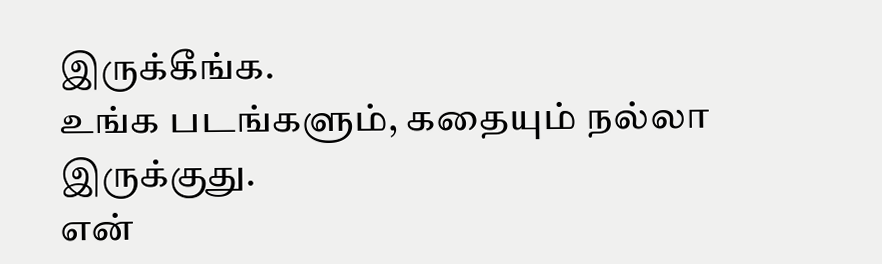இருக்கீங்க.
உங்க படங்களும், கதையும் நல்லா இருக்குது.
என்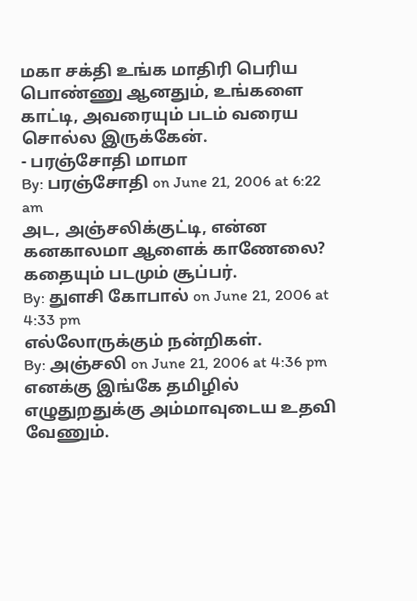மகா சக்தி உங்க மாதிரி பெரிய பொண்ணு ஆனதும், உங்களை காட்டி, அவரையும் படம் வரைய சொல்ல இருக்கேன்.
- பரஞ்சோதி மாமா
By: பரஞ்சோதி on June 21, 2006 at 6:22 am
அட, அஞ்சலிக்குட்டி, என்ன கனகாலமா ஆளைக் காணேலை?
கதையும் படமும் சூப்பர்.
By: துளசி கோபால் on June 21, 2006 at 4:33 pm
எல்லோருக்கும் நன்றிகள்.
By: அஞ்சலி on June 21, 2006 at 4:36 pm
எனக்கு இங்கே தமிழில் எழுதுறதுக்கு அம்மாவுடைய உதவி வேணும்.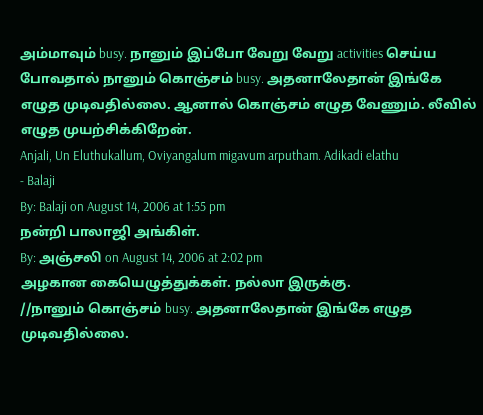அம்மாவும் busy. நானும் இப்போ வேறு வேறு activities செய்ய போவதால் நானும் கொஞ்சம் busy. அதனாலேதான் இங்கே எழுத முடிவதில்லை. ஆனால் கொஞ்சம் எழுத வேணும். லீவில் எழுத முயற்சிக்கிறேன்.
Anjali, Un Eluthukallum, Oviyangalum migavum arputham. Adikadi elathu
- Balaji
By: Balaji on August 14, 2006 at 1:55 pm
நன்றி பாலாஜி அங்கிள்.
By: அஞ்சலி on August 14, 2006 at 2:02 pm
அழகான கையெழுத்துக்கள். நல்லா இருக்கு.
//நானும் கொஞ்சம் busy. அதனாலேதான் இங்கே எழுத முடிவதில்லை.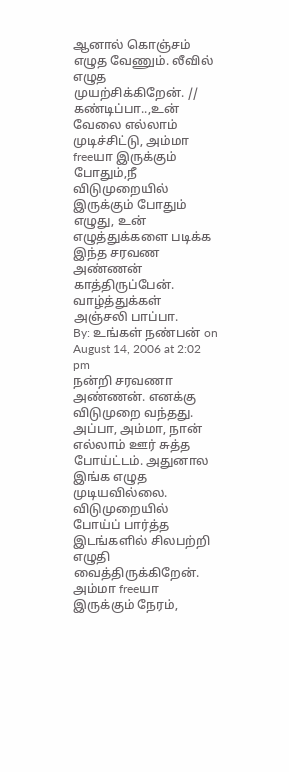ஆனால் கொஞ்சம் எழுத வேணும். லீவில் எழுத முயற்சிக்கிறேன். //
கண்டிப்பா..,உன் வேலை எல்லாம் முடிச்சிட்டு, அம்மா freeயா இருக்கும் போதும்,நீ விடுமுறையில் இருக்கும் போதும் எழுது, உன் எழுத்துக்களை படிக்க இந்த சரவண அண்ணன் காத்திருப்பேன்.
வாழ்த்துக்கள் அஞ்சலி பாப்பா.
By: உங்கள் நண்பன் on August 14, 2006 at 2:02 pm
நன்றி சரவணா அண்ணன். எனக்கு விடுமுறை வந்தது. அப்பா, அம்மா, நான் எல்லாம் ஊர் சுத்த போய்ட்டம். அதுனால இங்க எழுத முடியவில்லை. விடுமுறையில் போய்ப் பார்த்த இடங்களில் சிலபற்றி எழுதி வைத்திருக்கிறேன். அம்மா freeயா இருக்கும் நேரம்,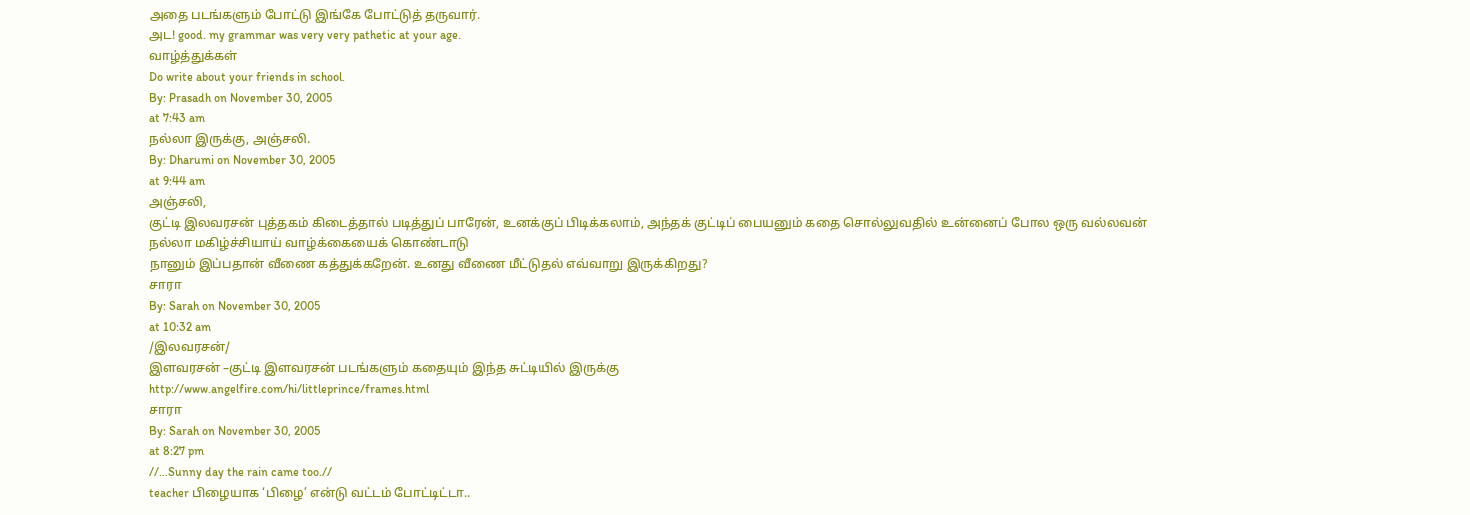அதை படங்களும் போட்டு இங்கே போட்டுத் தருவார்.
அட! good. my grammar was very very pathetic at your age.
வாழ்த்துக்கள்
Do write about your friends in school.
By: Prasadh on November 30, 2005
at 7:43 am
நல்லா இருக்கு, அஞ்சலி.
By: Dharumi on November 30, 2005
at 9:44 am
அஞ்சலி,
குட்டி இலவரசன் புத்தகம் கிடைத்தால் படித்துப் பாரேன், உனக்குப் பிடிக்கலாம், அந்தக் குட்டிப் பையனும் கதை சொல்லுவதில் உன்னைப் போல ஒரு வல்லவன்
நல்லா மகிழ்ச்சியாய் வாழ்க்கையைக் கொண்டாடு
நானும் இப்பதான் வீணை கத்துக்கறேன். உனது வீணை மீட்டுதல் எவ்வாறு இருக்கிறது?
சாரா
By: Sarah on November 30, 2005
at 10:32 am
/இலவரசன்/
இளவரசன் –குட்டி இளவரசன் படங்களும் கதையும் இந்த சுட்டியில் இருக்கு
http://www.angelfire.com/hi/littleprince/frames.html
சாரா
By: Sarah on November 30, 2005
at 8:27 pm
//…Sunny day the rain came too.//
teacher பிழையாக ‘பிழை’ என்டு வட்டம் போட்டிட்டா..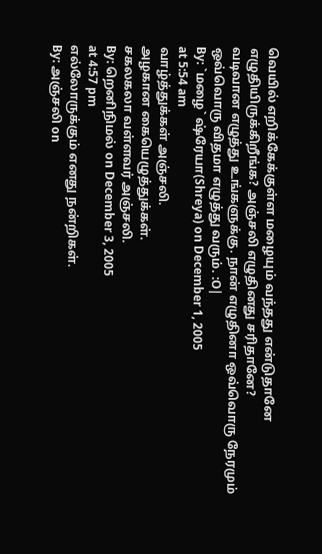வெயில் எறிக்கேக்குள்ள மழையும் வந்தது என்டுதானே எழுதியிருக்கிறீங்க? அஞ்சலி எழுதினது சரிதானே?
வடிவான எழுத்து உங்களுக்கு. நான் எழுதினா ஒவ்வொரு நேரமும் ஒவ்வொரு விதமா எழுத்து வரும். :O|
By: `மழை` ஷ்ரேயா(Shreya) on December 1, 2005
at 5:54 am
வாழ்த்துக்கள் அஞ்சலி.
அழகான கையெழுத்துக்கள்.
சகலகலா வள்ளவர் அஞ்சலி.
By: றெனிநிமல் on December 3, 2005
at 4:57 pm
எல்லோருக்கும் எனது நன்றிகள்.
By: அஞ்சலி on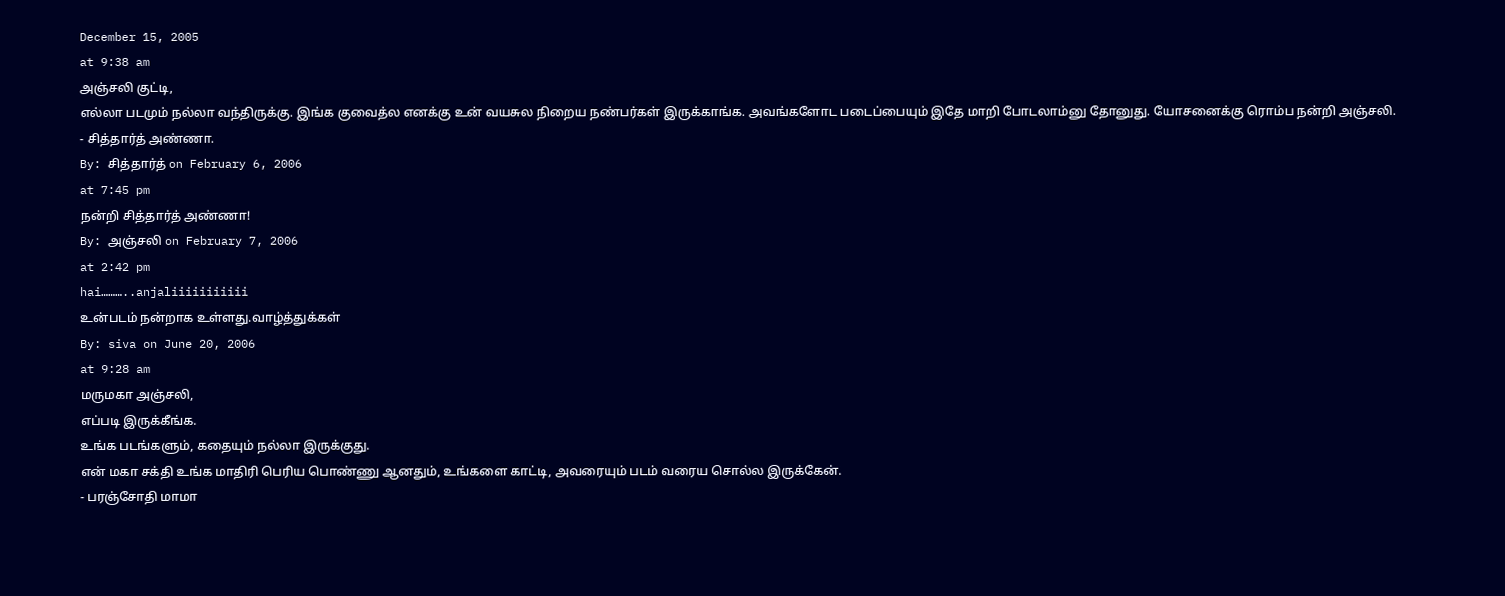December 15, 2005
at 9:38 am
அஞ்சலி குட்டி,
எல்லா படமும் நல்லா வந்திருக்கு. இங்க குவைத்ல எனக்கு உன் வயசுல நிறைய நண்பர்கள் இருக்காங்க. அவங்களோட படைப்பையும் இதே மாறி போடலாம்னு தோனுது. யோசனைக்கு ரொம்ப நன்றி அஞ்சலி.
- சித்தார்த் அண்ணா.
By: சித்தார்த் on February 6, 2006
at 7:45 pm
நன்றி சித்தார்த் அண்ணா!
By: அஞ்சலி on February 7, 2006
at 2:42 pm
hai………..anjaliiiiiiiiiii
உன்படம் நன்றாக உள்ளது.வாழ்த்துக்கள்
By: siva on June 20, 2006
at 9:28 am
மருமகா அஞ்சலி,
எப்படி இருக்கீங்க.
உங்க படங்களும், கதையும் நல்லா இருக்குது.
என் மகா சக்தி உங்க மாதிரி பெரிய பொண்ணு ஆனதும், உங்களை காட்டி, அவரையும் படம் வரைய சொல்ல இருக்கேன்.
- பரஞ்சோதி மாமா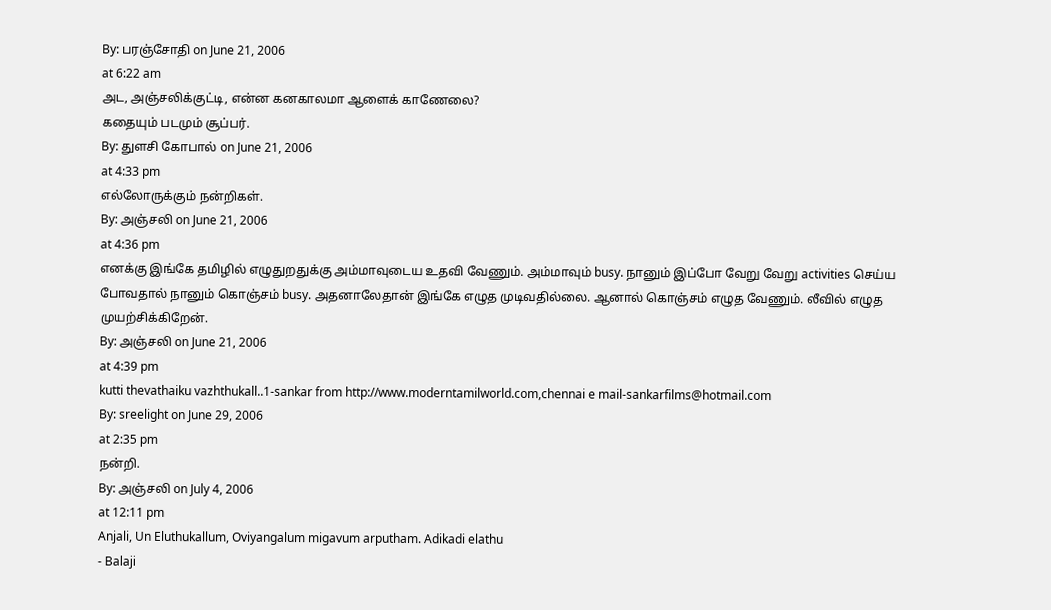By: பரஞ்சோதி on June 21, 2006
at 6:22 am
அட, அஞ்சலிக்குட்டி, என்ன கனகாலமா ஆளைக் காணேலை?
கதையும் படமும் சூப்பர்.
By: துளசி கோபால் on June 21, 2006
at 4:33 pm
எல்லோருக்கும் நன்றிகள்.
By: அஞ்சலி on June 21, 2006
at 4:36 pm
எனக்கு இங்கே தமிழில் எழுதுறதுக்கு அம்மாவுடைய உதவி வேணும். அம்மாவும் busy. நானும் இப்போ வேறு வேறு activities செய்ய போவதால் நானும் கொஞ்சம் busy. அதனாலேதான் இங்கே எழுத முடிவதில்லை. ஆனால் கொஞ்சம் எழுத வேணும். லீவில் எழுத முயற்சிக்கிறேன்.
By: அஞ்சலி on June 21, 2006
at 4:39 pm
kutti thevathaiku vazhthukall..1-sankar from http://www.moderntamilworld.com,chennai e mail-sankarfilms@hotmail.com
By: sreelight on June 29, 2006
at 2:35 pm
நன்றி.
By: அஞ்சலி on July 4, 2006
at 12:11 pm
Anjali, Un Eluthukallum, Oviyangalum migavum arputham. Adikadi elathu
- Balaji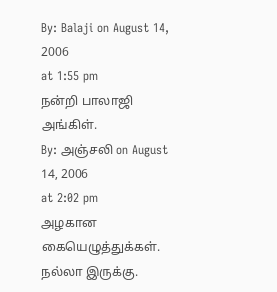By: Balaji on August 14, 2006
at 1:55 pm
நன்றி பாலாஜி அங்கிள்.
By: அஞ்சலி on August 14, 2006
at 2:02 pm
அழகான கையெழுத்துக்கள்.
நல்லா இருக்கு.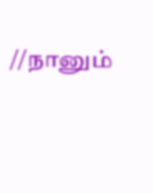//நானும்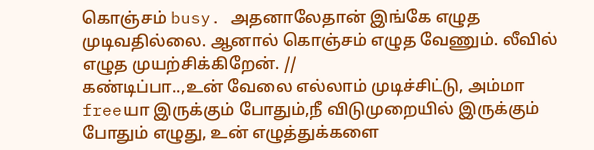கொஞ்சம் busy. அதனாலேதான் இங்கே எழுத முடிவதில்லை. ஆனால் கொஞ்சம் எழுத வேணும். லீவில் எழுத முயற்சிக்கிறேன். //
கண்டிப்பா..,உன் வேலை எல்லாம் முடிச்சிட்டு, அம்மா freeயா இருக்கும் போதும்,நீ விடுமுறையில் இருக்கும் போதும் எழுது, உன் எழுத்துக்களை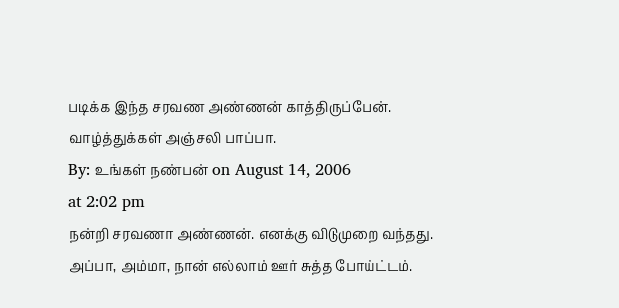படிக்க இந்த சரவண அண்ணன் காத்திருப்பேன்.
வாழ்த்துக்கள் அஞ்சலி பாப்பா.
By: உங்கள் நண்பன் on August 14, 2006
at 2:02 pm
நன்றி சரவணா அண்ணன். எனக்கு விடுமுறை வந்தது. அப்பா, அம்மா, நான் எல்லாம் ஊர் சுத்த போய்ட்டம்.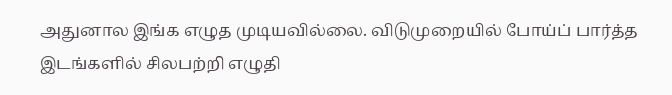அதுனால இங்க எழுத முடியவில்லை. விடுமுறையில் போய்ப் பார்த்த இடங்களில் சிலபற்றி எழுதி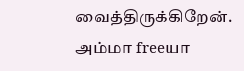வைத்திருக்கிறேன். அம்மா freeயா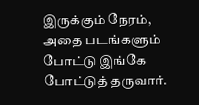இருக்கும் நேரம், அதை படங்களும் போட்டு இங்கே போட்டுத் தருவார்.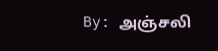By: அஞ்சலி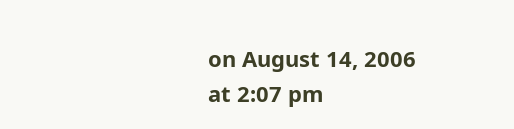on August 14, 2006
at 2:07 pm